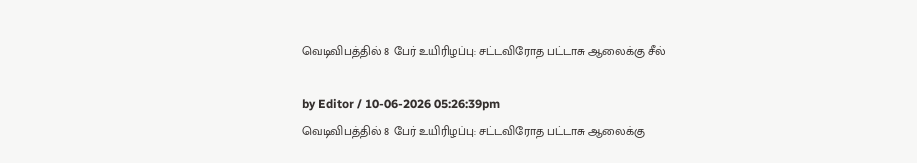வெடிவிபத்தில் 8 பேர் உயிரிழப்பு: சட்டவிரோத பட்டாசு ஆலைக்கு சீல்

by Editor / 10-06-2026 05:26:39pm
வெடிவிபத்தில் 8 பேர் உயிரிழப்பு: சட்டவிரோத பட்டாசு ஆலைக்கு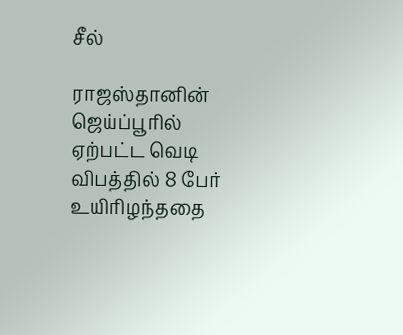சீல்

ராஜஸ்தானின் ஜெய்ப்பூரில் ஏற்பட்ட வெடி விபத்தில் 8 பேர் உயிரிழந்ததை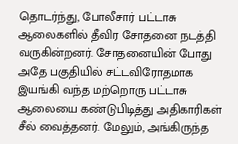தொடர்ந்து, போலீசார் பட்டாசு ஆலைகளில் தீவிர சோதனை நடத்தி வருகின்றனர். சோதனையின் போது அதே பகுதியில் சட்டவிரோதமாக இயங்கி வந்த மற்றொரு பட்டாசு ஆலையை கண்டுபிடித்து அதிகாரிகள் சீல் வைத்தனர். மேலும், அங்கிருந்த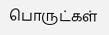பொருட்கள்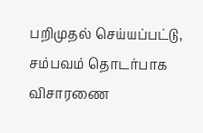பறிமுதல் செய்யப்பட்டு, சம்பவம் தொடர்பாக விசாரணை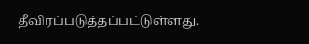தீவிரப்படுத்தப்பட்டுள்ளது.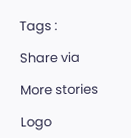Tags :

Share via

More stories

Logo